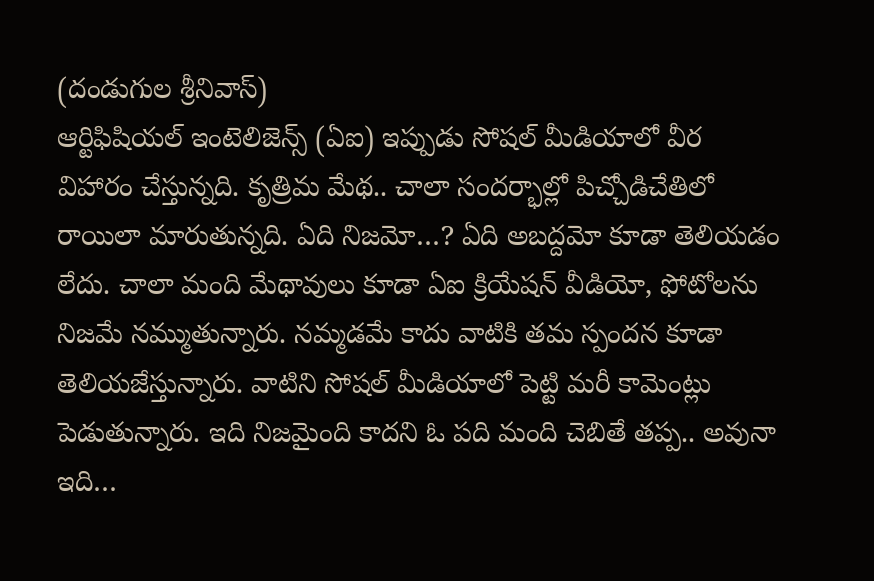(దండుగుల శ్రీనివాస్)
ఆర్టిఫిషియల్ ఇంటెలిజెన్స్ (ఏఐ) ఇప్పుడు సోషల్ మీడియాలో వీర విహారం చేస్తున్నది. కృత్రిమ మేథ.. చాలా సందర్భాల్లో పిచ్చోడిచేతిలో రాయిలా మారుతున్నది. ఏది నిజమో…? ఏది అబద్దమో కూడా తెలియడం లేదు. చాలా మంది మేథావులు కూడా ఏఐ క్రియేషన్ వీడియో, ఫోటోలను నిజమే నమ్ముతున్నారు. నమ్మడమే కాదు వాటికి తమ స్పందన కూడా తెలియజేస్తున్నారు. వాటిని సోషల్ మీడియాలో పెట్టి మరీ కామెంట్లు పెడుతున్నారు. ఇది నిజమైంది కాదని ఓ పది మంది చెబితే తప్ప.. అవునా ఇది…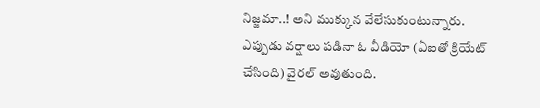నిజ్జమా..! అని ముక్కున వేలేసుకుంటున్నారు. ఎప్పుడు వర్షాలు పడినా ఓ వీడియో (ఏఐతో క్రియేట్ చేసింది) వైరల్ అవుతుంది.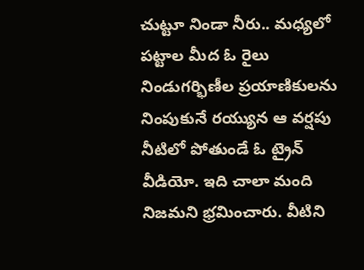చుట్టూ నిండా నీరు.. మధ్యలో పట్టాల మీద ఓ రైలు నిండుగర్భిణీల ప్రయాణికులను నింపుకునే రయ్యున ఆ వర్షపు నీటిలో పోతుండే ఓ ట్రైన్ వీడియో. ఇది చాలా మంది నిజమని భ్రమించారు. వీటిని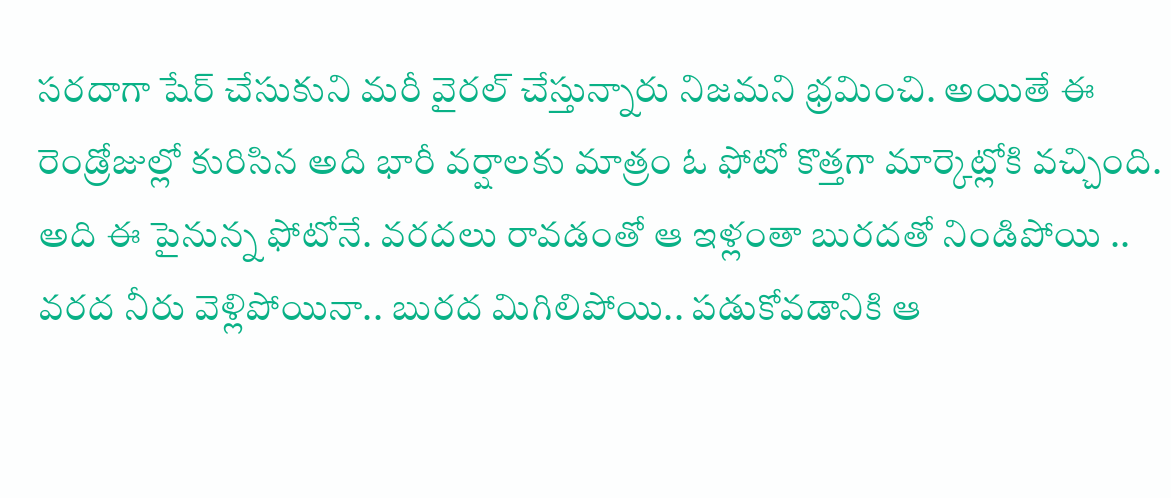సరదాగా షేర్ చేసుకుని మరీ వైరల్ చేస్తున్నారు నిజమని భ్రమించి. అయితే ఈ రెండ్రోజుల్లో కురిసిన అది భారీ వర్షాలకు మాత్రం ఓ ఫోటో కొత్తగా మార్కెట్లోకి వచ్చింది. అది ఈ పైనున్న ఫోటోనే. వరదలు రావడంతో ఆ ఇళ్లంతా బురదతో నిండిపోయి .. వరద నీరు వెళ్లిపోయినా.. బురద మిగిలిపోయి.. పడుకోవడానికి ఆ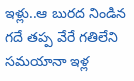ఇళ్లు..ఆ బురద నిండిన గదే తప్ప వేరే గతిలేని సమయానా ఇళ్ల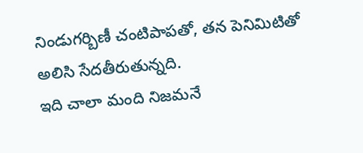నిండుగర్బిణీ చంటిపాపతో, తన పెనిమిటితో అలిసి సేదతీరుతున్నది.
ఇది చాలా మంది నిజమనే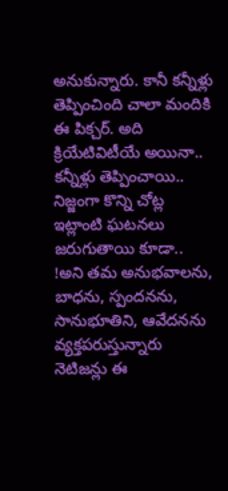అనుకున్నారు. కానీ కన్నీళ్లు తెప్పించింది చాలా మందికి ఈ పిక్చర్. అది క్రియేటివిటీయే అయినా.. కన్నీళ్లు తెప్పించాయి.. నిజ్జంగా కొన్ని చోట్ల ఇట్లాంటి ఘటనలు జరుగుతాయి కూడా.. !అని తమ అనుభవాలను, బాధను, స్పందనను, సానుభూతిని, ఆవేదనను వ్యక్తపరుస్తున్నారు నెటిజన్లు ఈ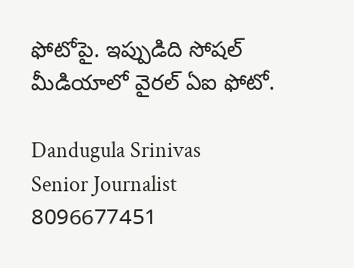ఫోటోపై. ఇప్పుడిది సోషల్ మీడియాలో వైరల్ ఏఐ ఫోటో.

Dandugula Srinivas
Senior Journalist
8096677451